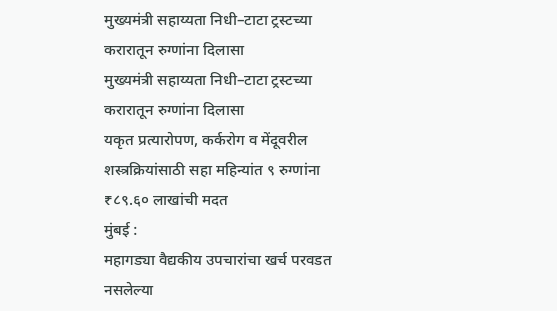मुख्यमंत्री सहाय्यता निधी–टाटा ट्रस्टच्या करारातून रुग्णांना दिलासा
मुख्यमंत्री सहाय्यता निधी–टाटा ट्रस्टच्या करारातून रुग्णांना दिलासा
यकृत प्रत्यारोपण, कर्करोग व मेंदूवरील शस्त्रक्रियांसाठी सहा महिन्यांत ९ रुग्णांना ₹८९.६० लाखांची मदत
मुंबई :
महागड्या वैद्यकीय उपचारांचा खर्च परवडत नसलेल्या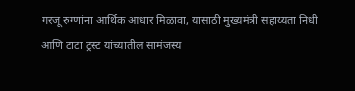गरजू रुग्णांना आर्थिक आधार मिळावा, यासाठी मुख्यमंत्री सहाय्यता निधी आणि टाटा ट्रस्ट यांच्यातील सामंजस्य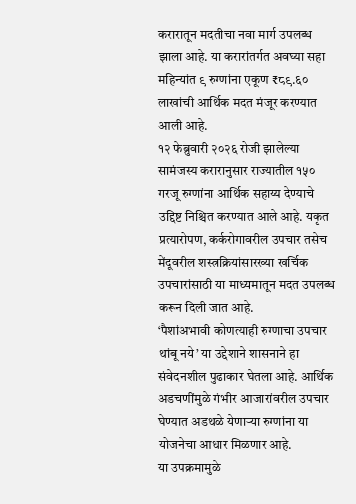करारातून मदतीचा नवा मार्ग उपलब्ध झाला आहे. या करारांतर्गत अवघ्या सहा महिन्यांत ९ रुग्णांना एकूण ₹८९.६० लाखांची आर्थिक मदत मंजूर करण्यात आली आहे.
१२ फेब्रुवारी २०२६ रोजी झालेल्या सामंजस्य करारानुसार राज्यातील १५० गरजू रुग्णांना आर्थिक सहाय्य देण्याचे उद्दिष्ट निश्चित करण्यात आले आहे. यकृत प्रत्यारोपण, कर्करोगावरील उपचार तसेच मेंदूवरील शस्त्रक्रियांसारख्या खर्चिक उपचारांसाठी या माध्यमातून मदत उपलब्ध करून दिली जात आहे.
‘पैशांअभावी कोणत्याही रुग्णाचा उपचार थांबू नये’ या उद्देशाने शासनाने हा संवेदनशील पुढाकार घेतला आहे. आर्थिक अडचणींमुळे गंभीर आजारांवरील उपचार घेण्यात अडथळे येणाऱ्या रुग्णांना या योजनेचा आधार मिळणार आहे.
या उपक्रमामुळे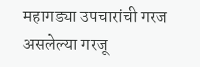महागड्या उपचारांची गरज असलेल्या गरजू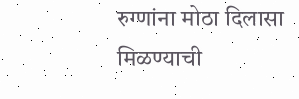रुग्णांना मोठा दिलासा मिळण्याची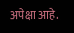अपेक्षा आहे.